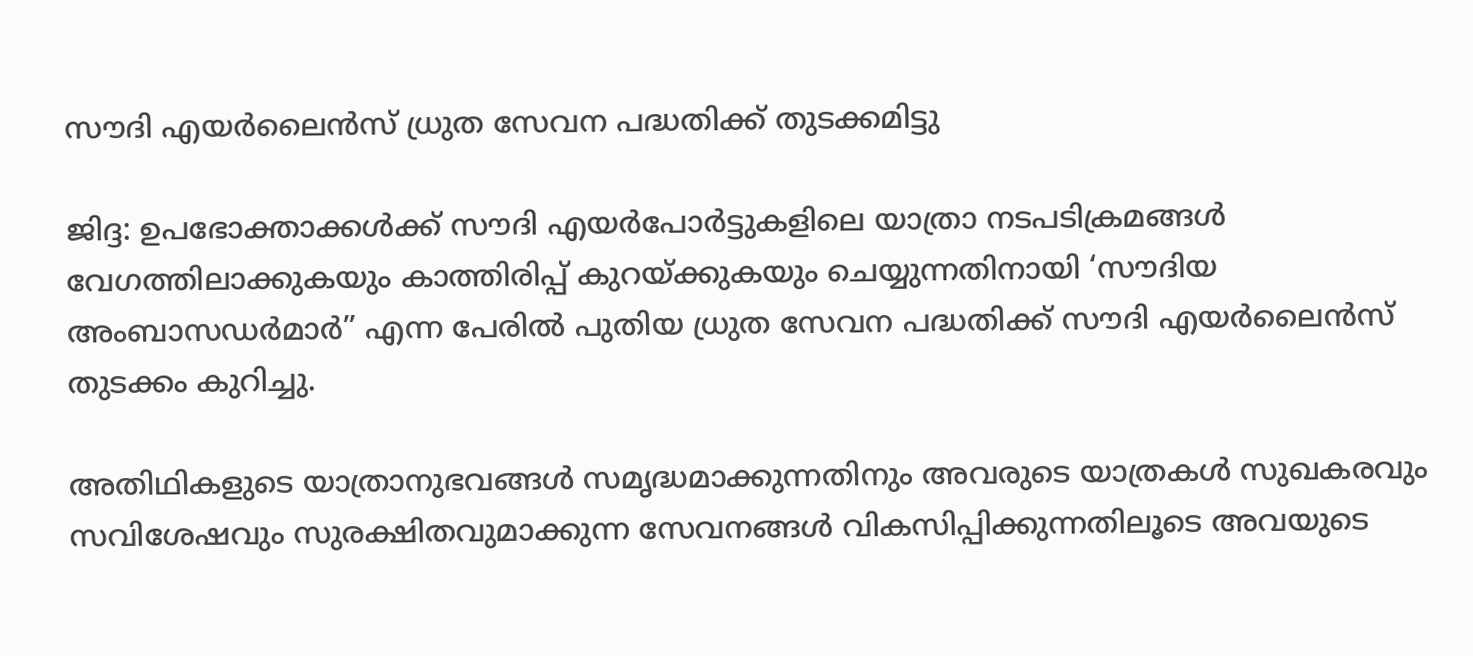സൗദി എയര്‍ലൈന്‍സ് ധ്രുത സേവന പദ്ധതിക്ക് തുടക്കമിട്ടു

ജിദ്ദ: ഉപഭോക്താക്കള്‍ക്ക് സൗദി എയര്‍പോര്‍ട്ടുകളിലെ യാത്രാ നടപടിക്രമങ്ങള്‍ വേഗത്തിലാക്കുകയും കാത്തിരിപ്പ് കുറയ്ക്കുകയും ചെയ്യുന്നതിനായി ‘സൗദിയ അംബാസഡര്‍മാര്‍” എന്ന പേരില്‍ പുതിയ ധ്രുത സേവന പദ്ധതിക്ക് സൗദി എയര്‍ലൈന്‍സ് തുടക്കം കുറിച്ചു.

അതിഥികളുടെ യാത്രാനുഭവങ്ങള്‍ സമൃദ്ധമാക്കുന്നതിനും അവരുടെ യാത്രകള്‍ സുഖകരവും സവിശേഷവും സുരക്ഷിതവുമാക്കുന്ന സേവനങ്ങള്‍ വികസിപ്പിക്കുന്നതിലൂടെ അവയുടെ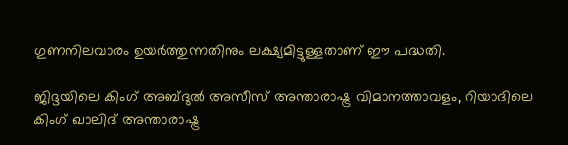ഗുണനിലവാരം ഉയര്‍ത്തുന്നതിനും ലക്ഷ്യമിട്ടുള്ളതാണ് ഈ പദ്ധതി.

ജിദ്ദയിലെ കിംഗ് അബ്ദുല്‍ അസീസ് അന്താരാഷ്ട്ര വിമാനത്താവളം, റിയാദിലെ കിംഗ് ഖാലിദ് അന്താരാഷ്ട്ര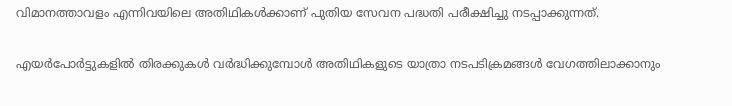വിമാനത്താവളം എന്നിവയിലെ അതിഥികള്‍ക്കാണ് പുതിയ സേവന പദ്ധതി പരീക്ഷിച്ചു നടപ്പാക്കുന്നത്.

എയര്‍പോര്‍ട്ടുകളില്‍ തിരക്കുകള്‍ വര്‍ദ്ധിക്കുമ്പോള്‍ അതിഥികളുടെ യാത്രാ നടപടിക്രമങ്ങള്‍ വേഗത്തിലാക്കാനും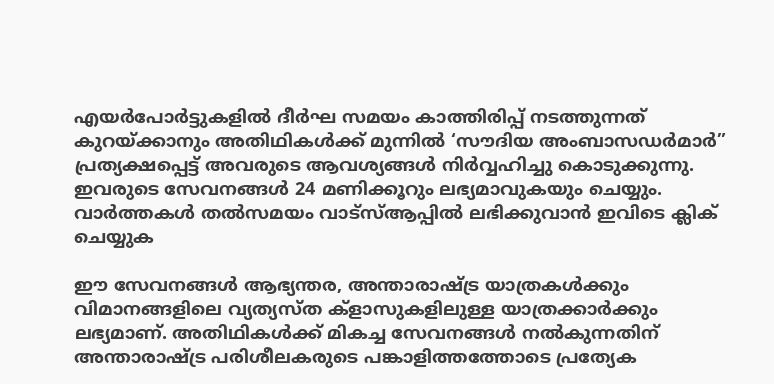എയര്‍പോര്‍ട്ടുകളില്‍ ദീര്‍ഘ സമയം കാത്തിരിപ്പ് നടത്തുന്നത് കുറയ്ക്കാനും അതിഥികള്‍ക്ക് മുന്നില്‍ ‘സൗദിയ അംബാസഡര്‍മാര്‍” പ്രത്യക്ഷപ്പെട്ട് അവരുടെ ആവശ്യങ്ങള്‍ നിര്‍വ്വഹിച്ചു കൊടുക്കുന്നു. ഇവരുടെ സേവനങ്ങള്‍ 24 മണിക്കൂറും ലഭ്യമാവുകയും ചെയ്യും. വാര്‍ത്തകള്‍ തല്‍സമയം വാട്‌സ്ആപ്പില്‍ ലഭിക്കുവാന്‍ ഇവിടെ ക്ലിക് ചെയ്യുക

ഈ സേവനങ്ങള്‍ ആഭ്യന്തര, അന്താരാഷ്ട്ര യാത്രകള്‍ക്കും വിമാനങ്ങളിലെ വ്യത്യസ്ത ക്‌ളാസുകളിലുള്ള യാത്രക്കാര്‍ക്കും ലഭ്യമാണ്. അതിഥികള്‍ക്ക് മികച്ച സേവനങ്ങള്‍ നല്‍കുന്നതിന് അന്താരാഷ്ട്ര പരിശീലകരുടെ പങ്കാളിത്തത്തോടെ പ്രത്യേക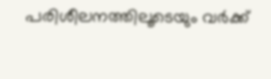പരിശീലനത്തിലൂടെയും വര്‍ക്ക്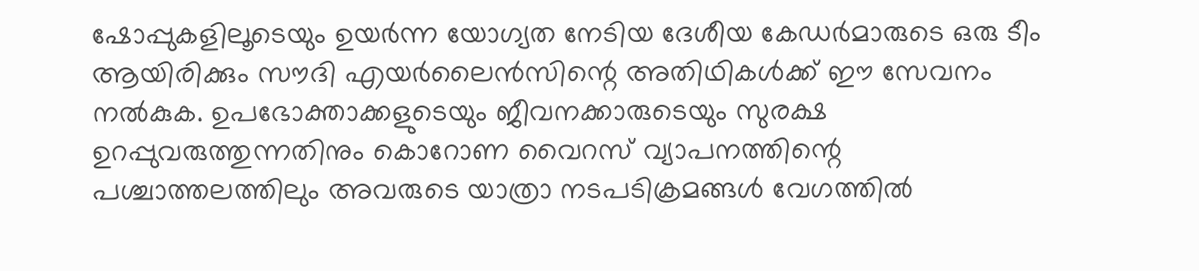ഷോപ്പുകളിലൂടെയും ഉയര്‍ന്ന യോഗ്യത നേടിയ ദേശീയ കേഡര്‍മാരുടെ ഒരു ടീം ആയിരിക്കും സൗദി എയര്‍ലൈന്‍സിന്റെ അതിഥികള്‍ക്ക് ഈ സേവനം നല്‍കുക. ഉപഭോക്താക്കളുടെയും ജീവനക്കാരുടെയും സുരക്ഷ ഉറപ്പുവരുത്തുന്നതിനും കൊറോണ വൈറസ് വ്യാപനത്തിന്റെ പശ്ചാത്തലത്തിലും അവരുടെ യാത്രാ നടപടിക്രമങ്ങള്‍ വേഗത്തില്‍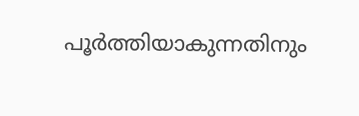പൂര്‍ത്തിയാകുന്നതിനും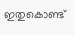ഇതുകൊണ്ട്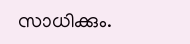സാധിക്കും.